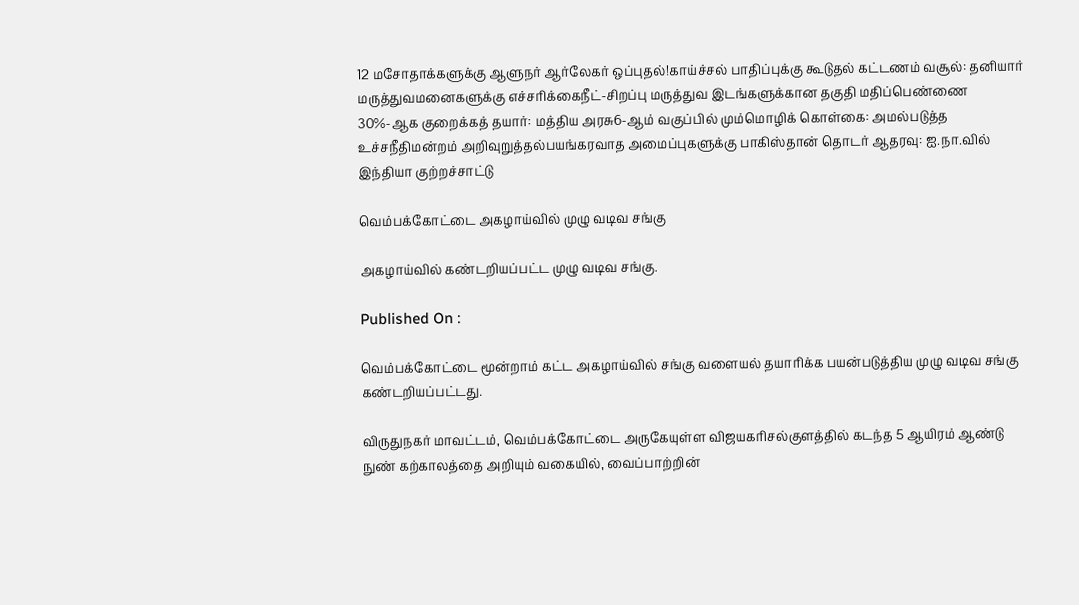12 மசோதாக்களுக்கு ஆளுநர் ஆர்லேகர் ஒப்புதல்!காய்ச்சல் பாதிப்புக்கு கூடுதல் கட்டணம் வசூல்: தனியார் மருத்துவமனைகளுக்கு எச்சரிக்கைநீட்-சிறப்பு மருத்துவ இடங்களுக்கான தகுதி மதிப்பெண்ணை 30%-ஆக குறைக்கத் தயார்: மத்திய அரசு6-ஆம் வகுப்பில் மும்மொழிக் கொள்கை: அமல்படுத்த உச்சநீதிமன்றம் அறிவுறுத்தல்பயங்கரவாத அமைப்புகளுக்கு பாகிஸ்தான் தொடர் ஆதரவு: ஐ.நா.வில் இந்தியா குற்றச்சாட்டு

வெம்பக்கோட்டை அகழாய்வில் முழு வடிவ சங்கு

அகழாய்வில் கண்டறியப்பட்ட முழு வடிவ சங்கு.

Published On :

வெம்பக்கோட்டை மூன்றாம் கட்ட அகழாய்வில் சங்கு வளையல் தயாரிக்க பயன்படுத்திய முழு வடிவ சங்கு கண்டறியப்பட்டது.

விருதுநகர் மாவட்டம், வெம்பக்கோட்டை அருகேயுள்ள விஜயகரிசல்குளத்தில் கடந்த 5 ஆயிரம் ஆண்டு நுண் கற்காலத்தை அறியும் வகையில், வைப்பாற்றின்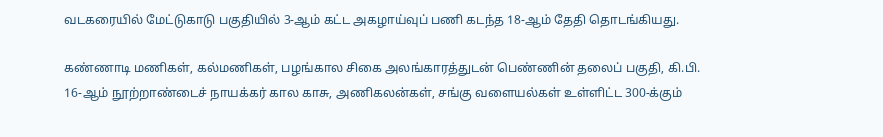வடகரையில் மேட்டுகாடு பகுதியில் 3-ஆம் கட்ட அகழாய்வுப் பணி கடந்த 18-ஆம் தேதி தொடங்கியது.

கண்ணாடி மணிகள், கல்மணிகள், பழங்கால சிகை அலங்காரத்துடன் பெண்ணின் தலைப் பகுதி, கி.பி. 16-ஆம் நூற்றாண்டைச் நாயக்கர் கால காசு, அணிகலன்கள், சங்கு வளையல்கள் உள்ளிட்ட 300-க்கும்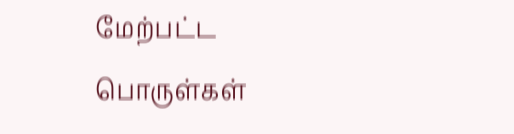மேற்பட்ட பொருள்கள்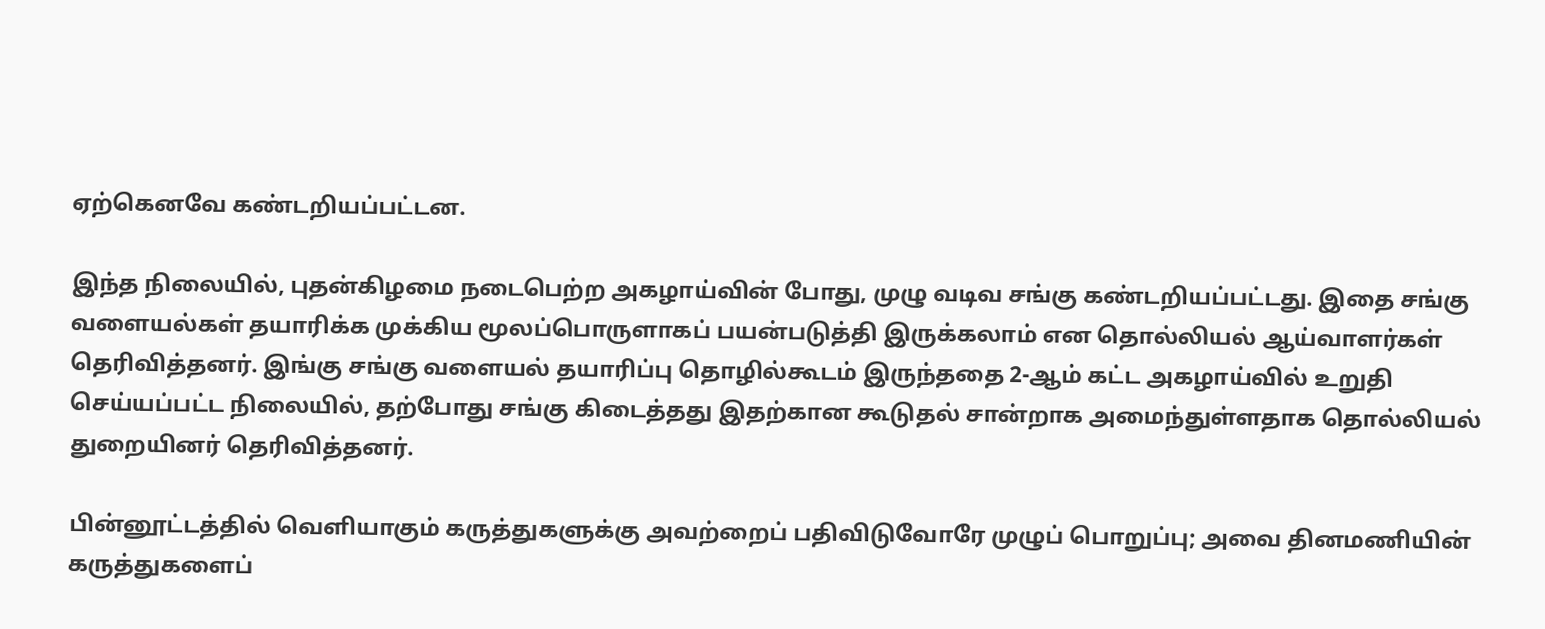ஏற்கெனவே கண்டறியப்பட்டன.

இந்த நிலையில், புதன்கிழமை நடைபெற்ற அகழாய்வின் போது, முழு வடிவ சங்கு கண்டறியப்பட்டது. இதை சங்கு வளையல்கள் தயாரிக்க முக்கிய மூலப்பொருளாகப் பயன்படுத்தி இருக்கலாம் என தொல்லியல் ஆய்வாளர்கள் தெரிவித்தனர். இங்கு சங்கு வளையல் தயாரிப்பு தொழில்கூடம் இருந்ததை 2-ஆம் கட்ட அகழாய்வில் உறுதி செய்யப்பட்ட நிலையில், தற்போது சங்கு கிடைத்தது இதற்கான கூடுதல் சான்றாக அமைந்துள்ளதாக தொல்லியல் துறையினர் தெரிவித்தனர்.

பின்னூட்டத்தில் வெளியாகும் கருத்துகளுக்கு அவற்றைப் பதிவிடுவோரே முழுப் பொறுப்பு; அவை தினமணியின் கருத்துகளைப்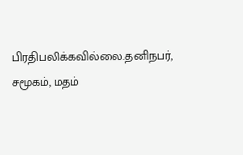பிரதிபலிக்கவில்லை.தனிநபர், சமூகம், மதம்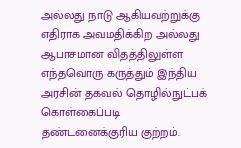அல்லது நாடு ஆகியவற்றுக்கு எதிராக அவமதிக்கிற அல்லது ஆபாசமான விதத்திலுள்ள எந்தவொரு கருத்தும் இந்திய அரசின் தகவல் தொழில்நுட்பக் கொள்கைப்படி தண்டனைக்குரிய குற்றம்.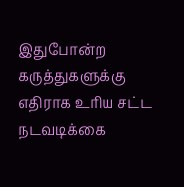இதுபோன்ற கருத்துகளுக்கு எதிராக உரிய சட்ட நடவடிக்கை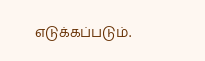எடுக்கப்படும்.